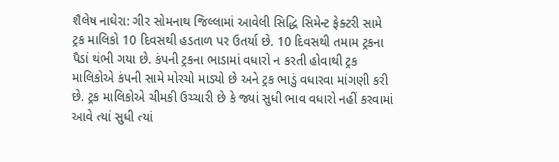શૈલેષ નાઘેરા: ગીર સોમનાથ જિલ્લામાં આવેલી સિદ્ધિ સિમેન્ટ ફેક્ટરી સામે ટ્રક માલિકો 10 દિવસથી હડતાળ પર ઉતર્યા છે. 10 દિવસથી તમામ ટ્રકના પૈડાં થંભી ગયા છે. કંપની ટ્રકના ભાડામાં વધારો ન કરતી હોવાથી ટ્રક માલિકોએ કંપની સામે મોરચો માડ્યો છે અને ટ્રક ભાડું વધારવા માંગણી કરી છે. ટ્રક માલિકોએ ચીમકી ઉચ્ચારી છે કે જ્યાં સુધી ભાવ વધારો નહીં કરવામાં આવે ત્યાં સુધી ત્યાં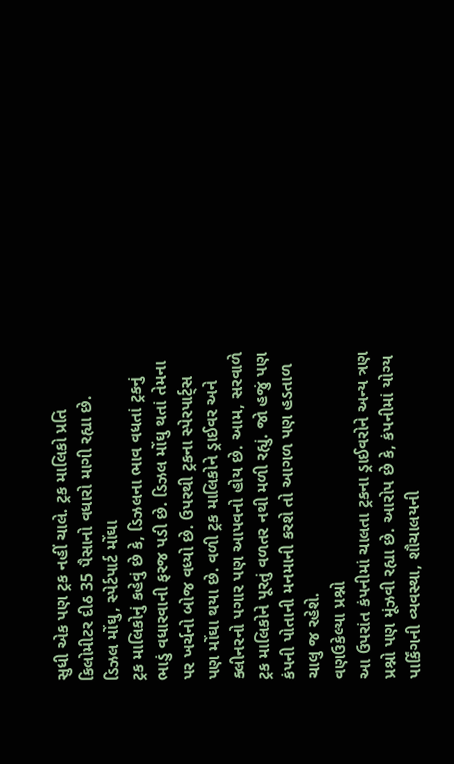સુધી એક પણ ટ્રક નહીં ચાલે. ટ્રક માલિકો પ્રતિ કિલોમીટર દીઠ 35 પૈસાનો વધારો માગી રહ્યા છે.
ડિઝલ મોંઘુ, સ્પેર્ટપાર્ટ મોંઘા
ટ્રક માલિકોનું કહેવું છે કે, ડિઝલના ભાવ વધતાં ટ્રકનું ભાડું વધારવાની ફરજ પડી છે. ડિઝલ મોંઘુ થતાં તેમના પર ખર્ચનો બોજ વધ્યો છે. ઉપરથી ટ્રકના સ્પેરપાર્ટ્સ પણ મોંઘા થયા છે. વળી ટ્રક માલિકોને ડ્રાઈવર અને ક્લીનરનો પગાર પણ આપવનો હોય છે. આમ, સરવાળે ટ્રક માલિકોને પૂરતું વળતર નથી મળી રહ્યું. જો હજું પણ કંપની પોતાની મનમાની કરશે તો આગળ પણ હડતાળ ચાલુ જ રહેશે.
વણઉકેલ્યા પ્રશ્નો
આ ઉપરાંત કંપનીમાં ચાલતા ટ્રકના ડ્રાઈવરોને અન્ય ત્રણ પ્રશ્નો પણ મૂંઝવી રહ્યા છે. આરોપ છે કે, કંપનીમાં યોગ્ય પાર્કિંગની વ્યવસ્થા, શૌચાલયની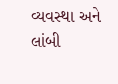વ્યવસ્થા અને લાંબી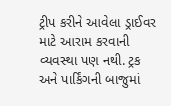ટ્રીપ કરીને આવેલા ડ્રાઈવર માટે આરામ કરવાની વ્યવસ્થા પણ નથી. ટ્રક અને પાર્કિંગની બાજુમાં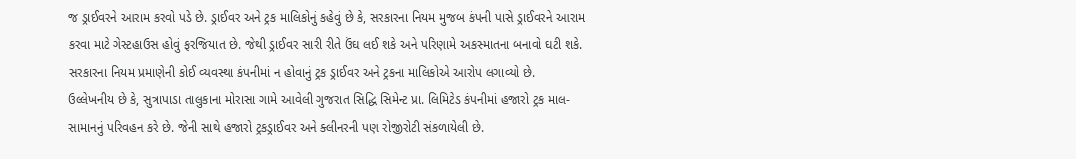જ ડ્રાઈવરને આરામ કરવો પડે છે. ડ્રાઈવર અને ટ્રક માલિકોનું કહેવું છે કે, સરકારના નિયમ મુજબ કંપની પાસે ડ્રાઈવરને આરામ કરવા માટે ગેસ્ટહાઉસ હોવું ફરજિયાત છે. જેથી ડ્રાઈવર સારી રીતે ઉંઘ લઈ શકે અને પરિણામે અકસ્માતના બનાવો ઘટી શકે. સરકારના નિયમ પ્રમાણેની કોઈ વ્યવસ્થા કંપનીમાં ન હોવાનું ટ્રક ડ્રાઈવર અને ટ્રકના માલિકોએ આરોપ લગાવ્યો છે.
ઉલ્લેખનીય છે કે, સુત્રાપાડા તાલુકાના મોરાસા ગામે આવેલી ગુજરાત સિદ્ધિ સિમેન્ટ પ્રા. લિમિટેડ કંપનીમાં હજારો ટ્રક માલ-સામાનનું પરિવહન કરે છે. જેની સાથે હજારો ટ્રકડ્રાઈવર અને ક્લીનરની પણ રોજીરોટી સંકળાયેલી છે.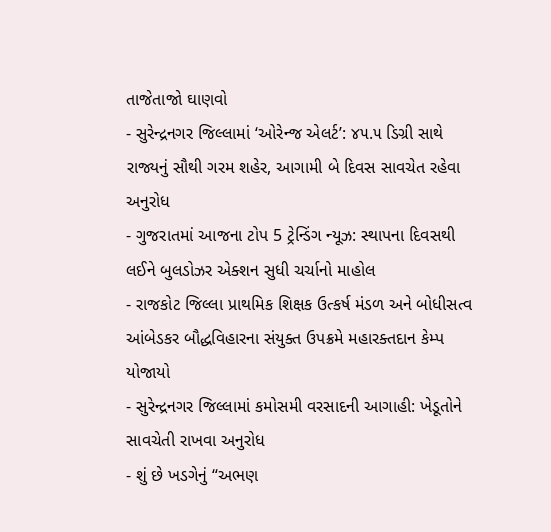તાજેતાજો ઘાણવો
- સુરેન્દ્રનગર જિલ્લામાં ‘ઓરેન્જ એલર્ટ’: ૪૫.૫ ડિગ્રી સાથે રાજ્યનું સૌથી ગરમ શહેર, આગામી બે દિવસ સાવચેત રહેવા અનુરોધ
- ગુજરાતમાં આજના ટોપ 5 ટ્રેન્ડિંગ ન્યૂઝ: સ્થાપના દિવસથી લઈને બુલડોઝર એક્શન સુધી ચર્ચાનો માહોલ
- રાજકોટ જિલ્લા પ્રાથમિક શિક્ષક ઉત્કર્ષ મંડળ અને બોધીસત્વ આંબેડકર બૌદ્ધવિહારના સંયુક્ત ઉપક્રમે મહારક્તદાન કેમ્પ યોજાયો
- સુરેન્દ્રનગર જિલ્લામાં કમોસમી વરસાદની આગાહી: ખેડૂતોને સાવચેતી રાખવા અનુરોધ
- શું છે ખડગેનું “અભણ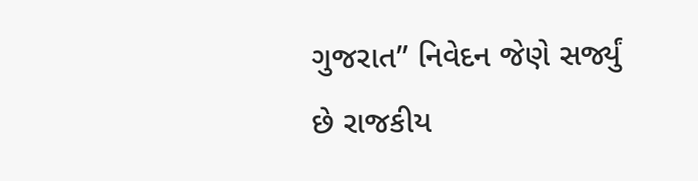ગુજરાત” નિવેદન જેણે સર્જ્યું છે રાજકીય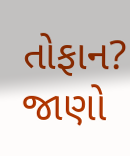તોફાન? જાણો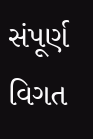સંપૂર્ણ વિગત